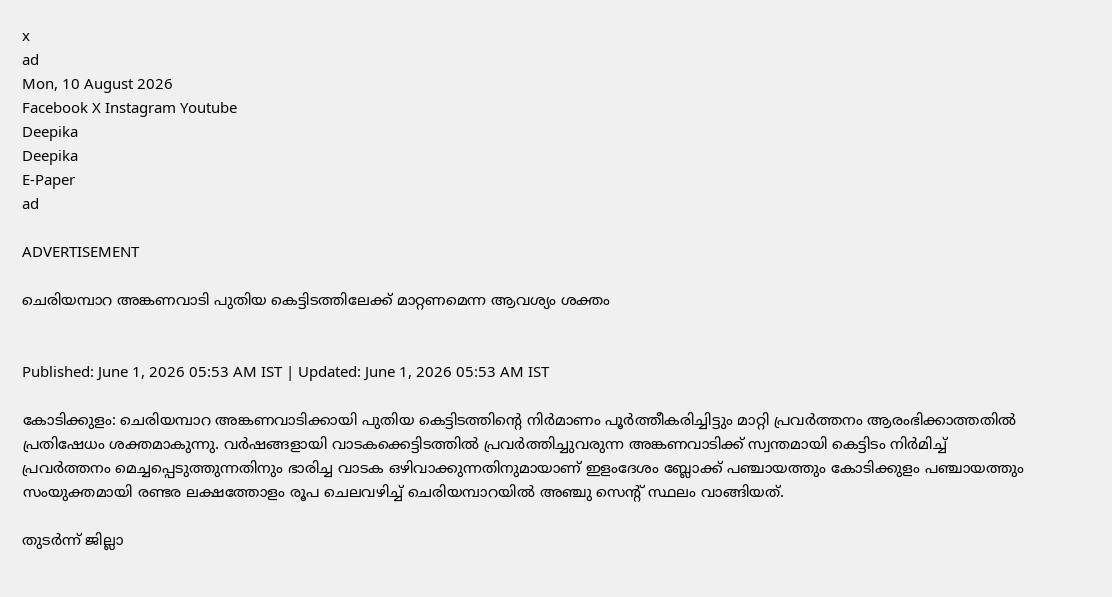x
ad
Mon, 10 August 2026
Facebook X Instagram Youtube
Deepika
Deepika
E-Paper
ad

ADVERTISEMENT

ചെരിയമ്പാറ അങ്കണവാടി പുതിയ കെട്ടിടത്തിലേക്ക് മാറ്റണമെന്ന ആവശ്യം ശക്തം


Published: June 1, 2026 05:53 AM IST | Updated: June 1, 2026 05:53 AM IST

കോടിക്കുളം: ചെരിയമ്പാറ അങ്കണവാടിക്കായി പുതിയ കെട്ടിടത്തിന്‍റെ നിര്‍മാണം പൂര്‍ത്തീകരിച്ചിട്ടും മാറ്റി പ്രവര്‍ത്തനം ആരംഭിക്കാത്തതില്‍ പ്രതിഷേധം ശക്തമാകുന്നു. വര്‍ഷങ്ങളായി വാടകക്കെട്ടിടത്തില്‍ പ്രവര്‍ത്തിച്ചുവരുന്ന അങ്കണവാടിക്ക് സ്വന്തമായി കെട്ടിടം നിര്‍മിച്ച് പ്രവര്‍ത്തനം മെച്ചപ്പെടുത്തുന്നതിനും ഭാരിച്ച വാടക ഒഴിവാക്കുന്നതിനുമായാണ് ഇളംദേശം ബ്ലോക്ക് പഞ്ചായത്തും കോടിക്കുളം പഞ്ചായത്തും സംയുക്തമായി രണ്ടര ലക്ഷത്തോളം രൂപ ചെലവഴിച്ച് ചെരിയമ്പാറയില്‍ അഞ്ചു സെന്‍റ് സ്ഥലം വാങ്ങിയത്.

തുടര്‍ന്ന് ജില്ലാ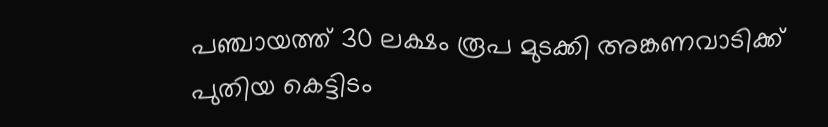പഞ്ചായത്ത് 30 ലക്ഷം രൂപ മുടക്കി അങ്കണവാടിക്ക് പുതിയ കെട്ടിടം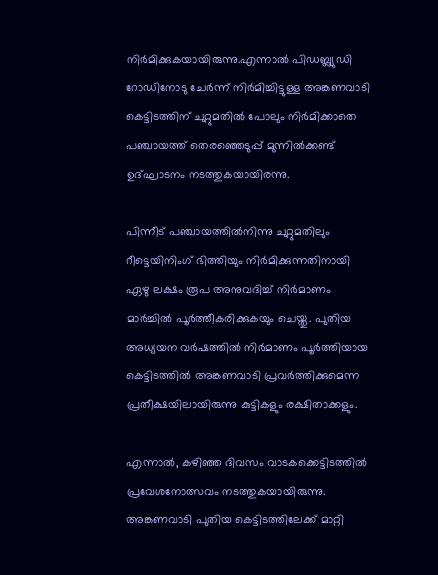നിര്‍മിക്കുകയായിരുന്നു.എന്നാല്‍ പിഡബ്ല്യുഡി റോഡിനോടു ചേര്‍ന്ന് നിര്‍മിച്ചിട്ടുള്ള അങ്കണവാടി കെട്ടിടത്തിന് ചുറ്റുമതില്‍ പോലും നിര്‍മിക്കാതെ പഞ്ചായത്ത് തെരഞ്ഞെടുപ്പ് മുന്നില്‍ക്കണ്ട് ഉദ്ഘാടനം നടത്തുകയായിരന്നു.

പിന്നീട് പഞ്ചായത്തില്‍നിന്നു ചുറ്റുമതിലും റീട്ടെയിനിംഗ് ഭിത്തിയും നിര്‍മിക്കുന്നതിനായി ഏഴു ലക്ഷം രൂപ അനുവദിച്ച് നിര്‍മാണം മാര്‍ച്ചില്‍ പൂര്‍ത്തീകരിക്കുകയും ചെയ്തു. പുതിയ അധ്യയന വര്‍ഷത്തില്‍ നിര്‍മാണം പൂര്‍ത്തിയായ കെട്ടിടത്തില്‍ അങ്കണവാടി പ്രവര്‍ത്തിക്കുമെന്ന പ്രതീക്ഷയിലായിരുന്നു കുട്ടികളും രക്ഷിതാക്കളും.

എന്നാല്‍, കഴിഞ്ഞ ദിവസം വാടകക്കെട്ടിടത്തില്‍ പ്രവേശനോത്സവം നടത്തുകയായിരുന്നു. അങ്കണവാടി പുതിയ കെട്ടിടത്തിലേക്ക് മാറ്റി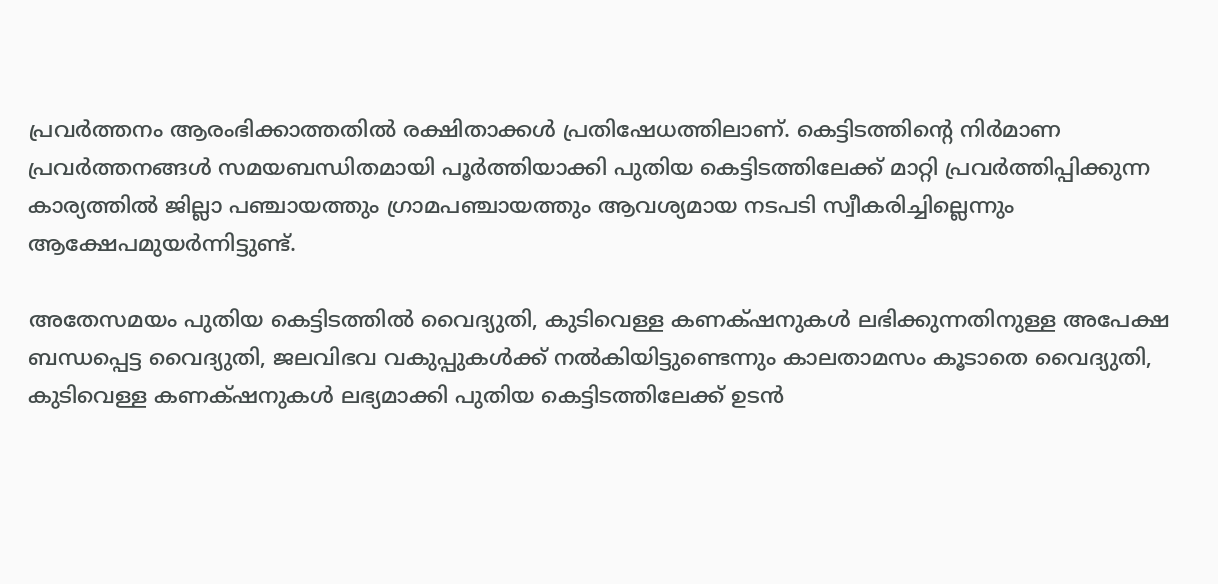പ്രവര്‍ത്തനം ആരംഭിക്കാത്തതില്‍ രക്ഷിതാക്കള്‍ പ്രതിഷേധത്തിലാണ്. കെട്ടിടത്തിന്‍റെ നിര്‍മാണ പ്രവര്‍ത്തനങ്ങള്‍ സമയബന്ധിതമായി പൂര്‍ത്തിയാക്കി പുതിയ കെട്ടിടത്തിലേക്ക് മാറ്റി പ്രവര്‍ത്തിപ്പിക്കുന്ന കാര്യത്തില്‍ ജില്ലാ പഞ്ചായത്തും ഗ്രാമപഞ്ചായത്തും ആവശ്യമായ നടപടി സ്വീകരിച്ചില്ലെന്നും ആക്ഷേപമുയര്‍ന്നിട്ടുണ്ട്.

അതേസമയം പുതിയ കെട്ടിടത്തില്‍ വൈദ്യുതി, കുടിവെള്ള കണക്‌ഷനുകള്‍ ലഭിക്കുന്നതിനുള്ള അപേക്ഷ ബന്ധപ്പെട്ട വൈദ്യുതി, ജലവിഭവ വകുപ്പുകള്‍ക്ക് നല്‍കിയിട്ടുണ്ടെന്നും കാലതാമസം കൂടാതെ വൈദ്യുതി, കുടിവെള്ള കണക്‌ഷനുകള്‍ ലഭ്യമാക്കി പുതിയ കെട്ടിടത്തിലേക്ക് ഉടന്‍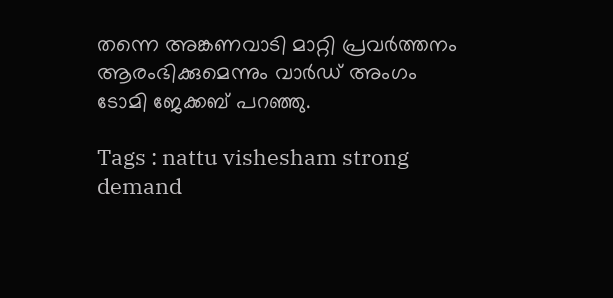തന്നെ അങ്കണവാടി മാറ്റി പ്രവര്‍ത്തനം ആരംഭിക്കുമെന്നും വാര്‍ഡ് അംഗം ടോമി ജേക്കബ് പറഞ്ഞു.

Tags : nattu vishesham strong demand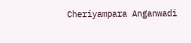Cheriyampara Anganwadi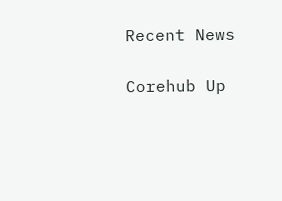Recent News

Corehub Up